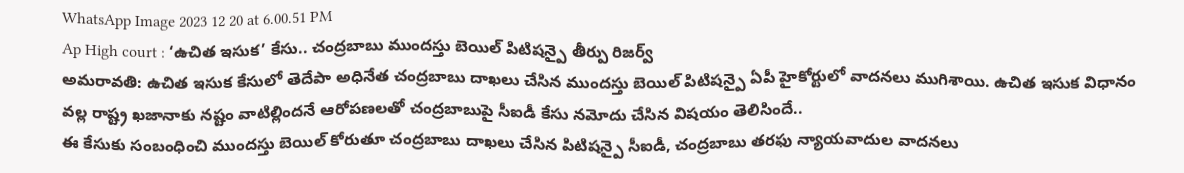WhatsApp Image 2023 12 20 at 6.00.51 PM
Ap High court : ‘ఉచిత ఇసుక’ కేసు.. చంద్రబాబు ముందస్తు బెయిల్ పిటిషన్పై తీర్పు రిజర్వ్
అమరావతి: ఉచిత ఇసుక కేసులో తెదేపా అధినేత చంద్రబాబు దాఖలు చేసిన ముందస్తు బెయిల్ పిటిషన్పై ఏపీ హైకోర్టులో వాదనలు ముగిశాయి. ఉచిత ఇసుక విధానం వల్ల రాష్ట్ర ఖజానాకు నష్టం వాటిల్లిందనే ఆరోపణలతో చంద్రబాబుపై సీఐడీ కేసు నమోదు చేసిన విషయం తెలిసిందే..
ఈ కేసుకు సంబంధించి ముందస్తు బెయిల్ కోరుతూ చంద్రబాబు దాఖలు చేసిన పిటిషన్పై సీఐడీ, చంద్రబాబు తరఫు న్యాయవాదుల వాదనలు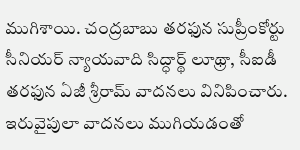ముగిశాయి. చంద్రబాబు తరఫున సుప్రీంకోర్టు సీనియర్ న్యాయవాది సిద్ధార్థ్ లూథ్రా, సీఐడీ తరఫున ఏజీ శ్రీరామ్ వాదనలు వినిపించారు. ఇరువైపులా వాదనలు ముగియడంతో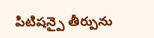పిటిషన్పై తీర్పును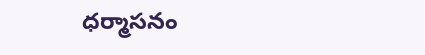ధర్మాసనం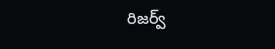రిజర్వ్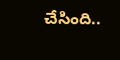చేసింది..